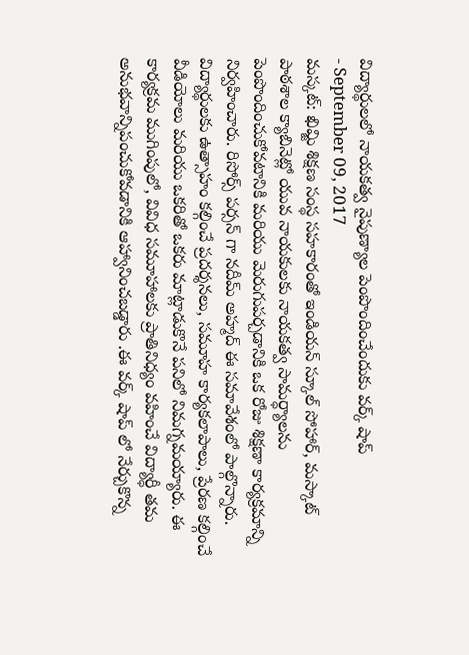విద్యార్థులలో నాయకత్వ నైపుణ్యాల పెంపొందించేందుకు వర్క్ షాప్
- September 09, 2017
మస్కట్: ఖిమ్జి శిక్షణ సంస్థ సహకారంతో ఇండియన్ స్కూల్ సోహార్, మస్కాట్ పాఠశాల క్యాబినెట్లో యువ నాయకులకు నాయకత్వ సామర్ధ్యాలను పెంపొందించుకోవటానికి మరియు మెరుగుపర్చడానికి ఒక రోజు శిక్షణా కార్యక్రమాన్ని నిర్వహించారు. రిసోర్స్ పర్సన్ గా నదీమ్ అహ్మద్ ఈ సమావేశంలో పాల్గొన్నారు. విద్యార్థులకు ఉత్సాహం కల్గించే ప్రదర్శనలు, సమూహ కార్యకలాపాలు, ప్రేరణ కల్గించే వీడియోలు మరియు ఒకరితో ఒకరు మాట్లాడుకొనే పనిలో నిమగ్నమయ్యారు. ఈ కార్యక్రమ ముగింపులో, వివిధ సమూహాలకు ప్రాతినిధ్యం వహించే విద్యార్ధీ తమ అనుభవాన్నిపంచుకోవడానికి ఆహ్వానించబడ్డారు .ఈ వర్క్ షాప్ లో నేర్చుకొన్న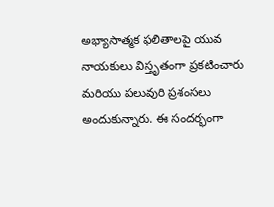అభ్యాసాత్మక ఫలితాలపై యువ నాయకులు విస్తృతంగా ప్రకటించారు మరియు పలువురి ప్రశంసలు అందుకున్నారు. ఈ సందర్భంగా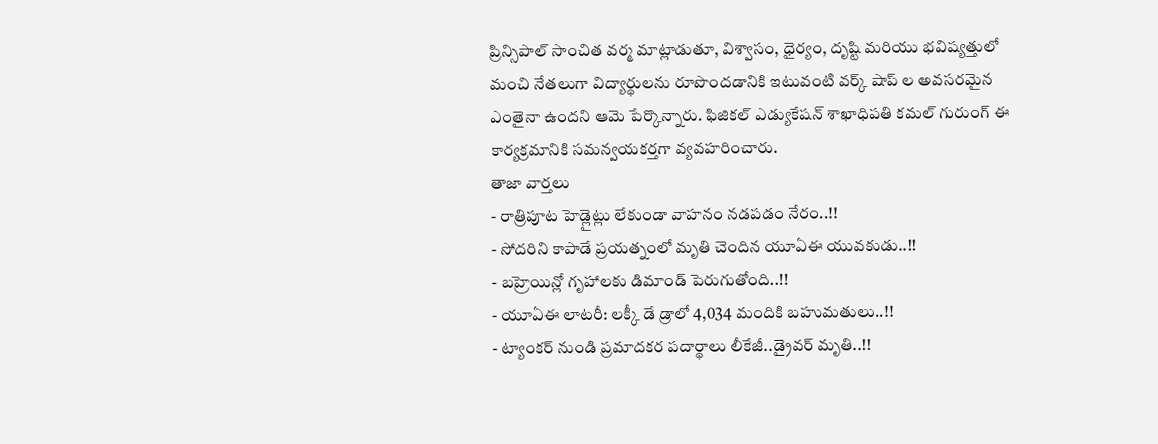ప్రిన్సిపాల్ సాంచిత వర్మ మాట్లాడుతూ, విశ్వాసం, ధైర్యం, దృష్టి మరియు భవిష్యత్తులో మంచి నేతలుగా విద్యార్థులను రూపొందడానికి ఇటువంటి వర్క్ షాప్ ల అవసరమైన ఎంతైనా ఉందని ఆమె పేర్కొన్నారు. ఫిజికల్ ఎడ్యుకేషన్ శాఖాధిపతి కమల్ గురుంగ్ ఈ కార్యక్రమానికి సమన్వయకర్తగా వ్యవహరించారు.
తాజా వార్తలు
- రాత్రిపూట హెడ్లైట్లు లేకుండా వాహనం నడపడం నేరం..!!
- సోదరిని కాపాడే ప్రయత్నంలో మృతి చెందిన యూఏఈ యువకుడు..!!
- బహ్రెయిన్లో గృహాలకు డిమాండ్ పెరుగుతోంది..!!
- యూఏఈ లాటరీ: లక్కీ డే డ్రాలో 4,034 మందికి బహుమతులు..!!
- ట్యాంకర్ నుండి ప్రమాదకర పదార్థాలు లీకేజీ..డ్రైవర్ మృతి..!!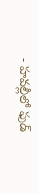- హవల్లీలో ఫుడ్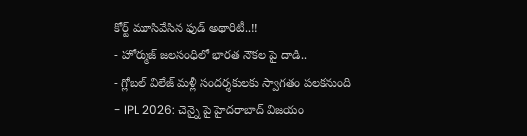కోర్ట్ మూసివేసిన ఫుడ్ అథారిటీ..!!
- హోర్ముజ్ జలసంధిలో భారత నౌకల పై దాడి..
- గ్లోబల్ విలేజ్ మళ్లీ సందర్శకులకు స్వాగతం పలకనుంది
- IPL 2026: చెన్నై పై హైదరాబాద్ విజయం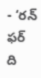- ‘రన్ ఫర్ ది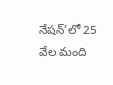నేషన్’లో 25 వేల మంది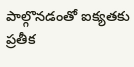పాల్గొనడంతో ఐక్యతకు ప్రతీక